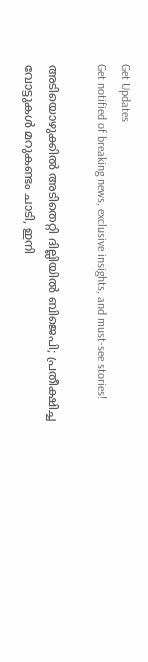Get Updates
Get notified of breaking news, exclusive insights, and must-see stories!

അടിയൊഴുക്കില്‍ അടിതെറ്റി ദില്ലിയില്‍ ബിജെപി; പ്രതീക്ഷിച്ച വോട്ടുകള്‍ മറുകണ്ടം ചാടി, ഇനി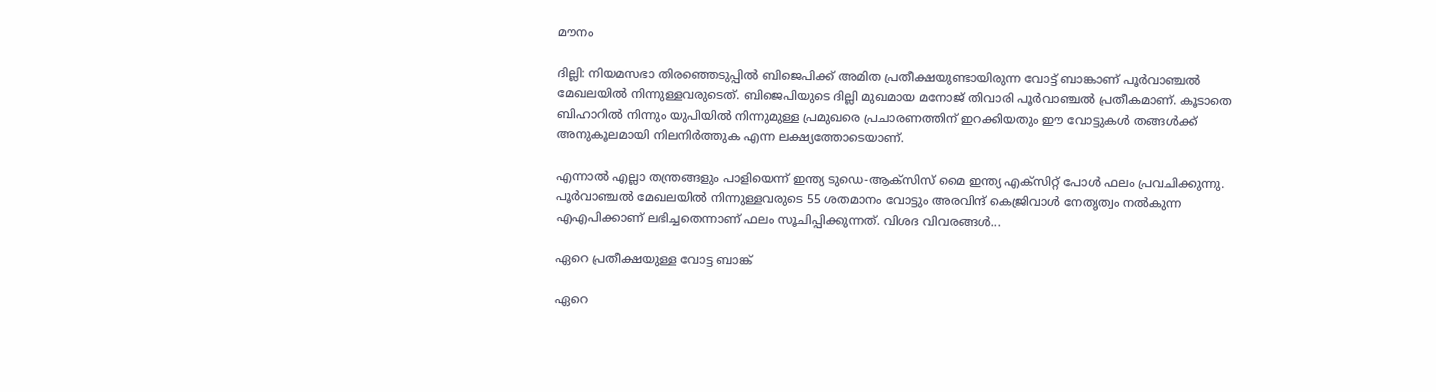മൗനം

ദില്ലി: നിയമസഭാ തിരഞ്ഞെടുപ്പില്‍ ബിജെപിക്ക് അമിത പ്രതീക്ഷയുണ്ടായിരുന്ന വോട്ട് ബാങ്കാണ് പൂര്‍വാഞ്ചല്‍ മേഖലയില്‍ നിന്നുള്ളവരുടെത്. ബിജെപിയുടെ ദില്ലി മുഖമായ മനോജ് തിവാരി പൂര്‍വാഞ്ചല്‍ പ്രതീകമാണ്. കൂടാതെ ബിഹാറില്‍ നിന്നും യുപിയില്‍ നിന്നുമുള്ള പ്രമുഖരെ പ്രചാരണത്തിന് ഇറക്കിയതും ഈ വോട്ടുകള്‍ തങ്ങള്‍ക്ക് അനുകൂലമായി നിലനിര്‍ത്തുക എന്ന ലക്ഷ്യത്തോടെയാണ്.

എന്നാല്‍ എല്ലാ തന്ത്രങ്ങളും പാളിയെന്ന് ഇന്ത്യ ടുഡെ-ആക്‌സിസ് മൈ ഇന്ത്യ എക്‌സിറ്റ് പോള്‍ ഫലം പ്രവചിക്കുന്നു. പൂര്‍വാഞ്ചല്‍ മേഖലയില്‍ നിന്നുള്ളവരുടെ 55 ശതമാനം വോട്ടും അരവിന്ദ് കെജ്രിവാള്‍ നേതൃത്വം നല്‍കുന്ന എഎപിക്കാണ് ലഭിച്ചതെന്നാണ് ഫലം സൂചിപ്പിക്കുന്നത്. വിശദ വിവരങ്ങള്‍...

ഏറെ പ്രതീക്ഷയുള്ള വോട്ട ബാങ്ക്

ഏറെ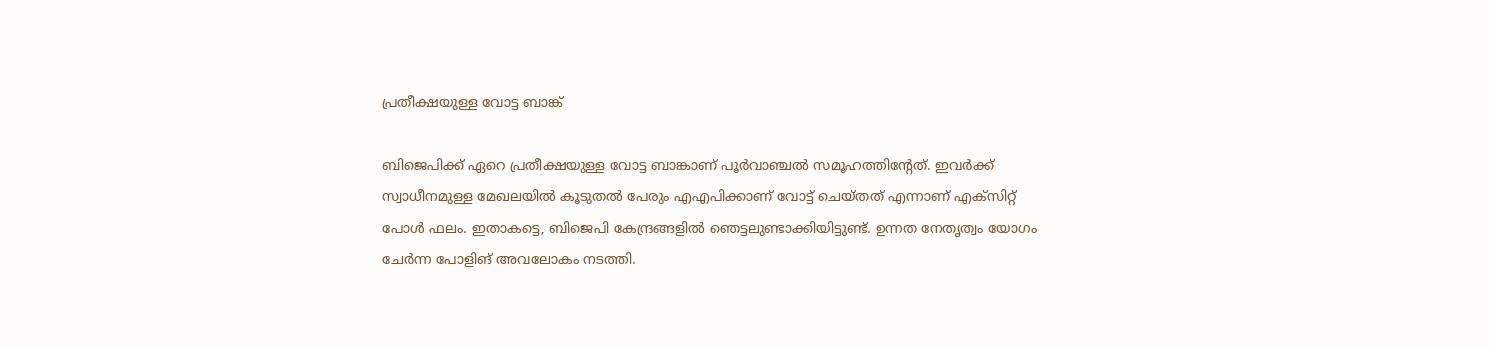പ്രതീക്ഷയുള്ള വോട്ട ബാങ്ക്

ബിജെപിക്ക് ഏറെ പ്രതീക്ഷയുള്ള വോട്ട ബാങ്കാണ് പൂര്‍വാഞ്ചല്‍ സമൂഹത്തിന്റേത്. ഇവര്‍ക്ക് സ്വാധീനമുള്ള മേഖലയില്‍ കൂടുതല്‍ പേരും എഎപിക്കാണ് വോട്ട് ചെയ്തത് എന്നാണ് എക്‌സിറ്റ് പോള്‍ ഫലം. ഇതാകട്ടെ, ബിജെപി കേന്ദ്രങ്ങളില്‍ ഞെട്ടലുണ്ടാക്കിയിട്ടുണ്ട്. ഉന്നത നേതൃത്വം യോഗം ചേര്‍ന്ന പോളിങ് അവലോകം നടത്തി.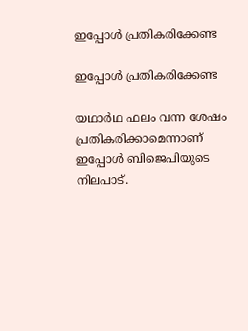ഇപ്പോള്‍ പ്രതികരിക്കേണ്ട

ഇപ്പോള്‍ പ്രതികരിക്കേണ്ട

യഥാര്‍ഥ ഫലം വന്ന ശേഷം പ്രതികരിക്കാമെന്നാണ് ഇപ്പോള്‍ ബിജെപിയുടെ നിലപാട്.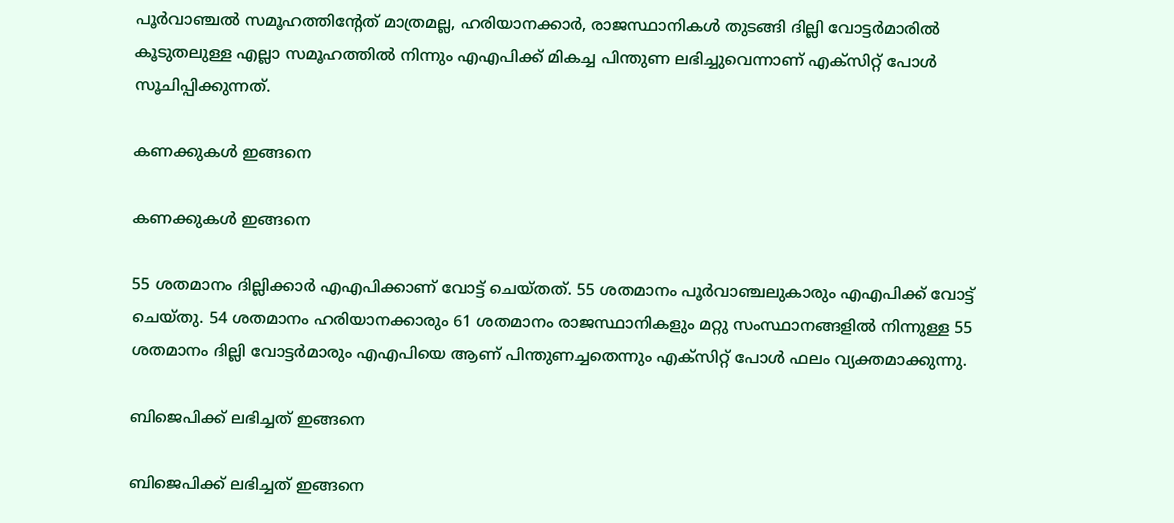പൂര്‍വാഞ്ചല്‍ സമൂഹത്തിന്റേത് മാത്രമല്ല, ഹരിയാനക്കാര്‍, രാജസ്ഥാനികള്‍ തുടങ്ങി ദില്ലി വോട്ടര്‍മാരില്‍ കൂടുതലുള്ള എല്ലാ സമൂഹത്തില്‍ നിന്നും എഎപിക്ക് മികച്ച പിന്തുണ ലഭിച്ചുവെന്നാണ് എക്‌സിറ്റ് പോള്‍ സൂചിപ്പിക്കുന്നത്.

കണക്കുകള്‍ ഇങ്ങനെ

കണക്കുകള്‍ ഇങ്ങനെ

55 ശതമാനം ദില്ലിക്കാര്‍ എഎപിക്കാണ് വോട്ട് ചെയ്തത്. 55 ശതമാനം പൂര്‍വാഞ്ചലുകാരും എഎപിക്ക് വോട്ട് ചെയ്തു. 54 ശതമാനം ഹരിയാനക്കാരും 61 ശതമാനം രാജസ്ഥാനികളും മറ്റു സംസ്ഥാനങ്ങളില്‍ നിന്നുള്ള 55 ശതമാനം ദില്ലി വോട്ടര്‍മാരും എഎപിയെ ആണ് പിന്തുണച്ചതെന്നും എക്‌സിറ്റ് പോള്‍ ഫലം വ്യക്തമാക്കുന്നു.

ബിജെപിക്ക് ലഭിച്ചത് ഇങ്ങനെ

ബിജെപിക്ക് ലഭിച്ചത് ഇങ്ങനെ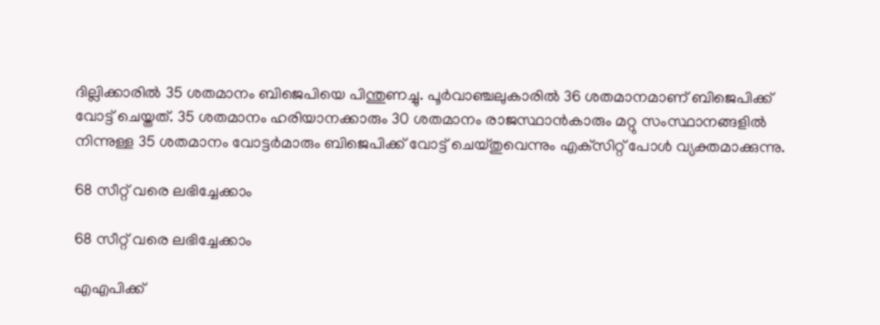ദില്ലിക്കാരില്‍ 35 ശതമാനം ബിജെപിയെ പിന്തുണച്ചു. പൂര്‍വാഞ്ചലുകാരില്‍ 36 ശതമാനമാണ് ബിജെപിക്ക് വോട്ട് ചെയ്തത്. 35 ശതമാനം ഹരിയാനക്കാരും 30 ശതമാനം രാജസ്ഥാന്‍കാരും മറ്റു സംസ്ഥാനങ്ങളില്‍ നിന്നുള്ള 35 ശതമാനം വോട്ടര്‍മാരും ബിജെപിക്ക് വോട്ട് ചെയ്തുവെന്നും എക്‌സിറ്റ് പോള്‍ വ്യക്തമാക്കുന്നു.

68 സീറ്റ് വരെ ലഭിച്ചേക്കാം

68 സീറ്റ് വരെ ലഭിച്ചേക്കാം

എഎപിക്ക്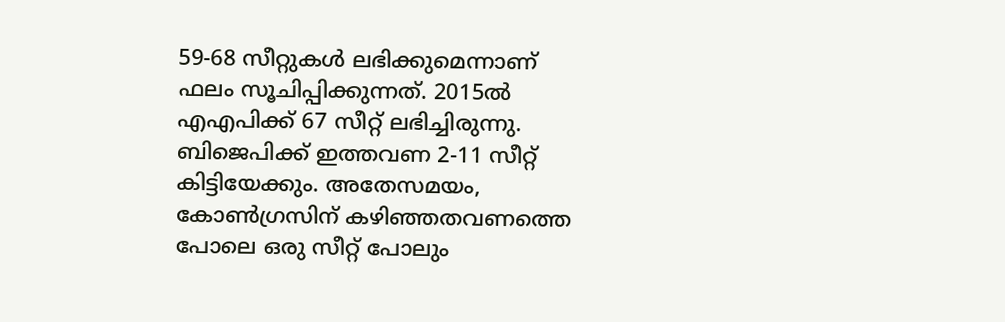59-68 സീറ്റുകള്‍ ലഭിക്കുമെന്നാണ് ഫലം സൂചിപ്പിക്കുന്നത്. 2015ല്‍ എഎപിക്ക് 67 സീറ്റ് ലഭിച്ചിരുന്നു. ബിജെപിക്ക് ഇത്തവണ 2-11 സീറ്റ് കിട്ടിയേക്കും. അതേസമയം, കോണ്‍ഗ്രസിന് കഴിഞ്ഞതവണത്തെ പോലെ ഒരു സീറ്റ് പോലും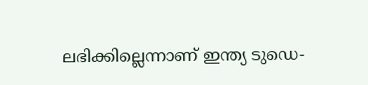ലഭിക്കില്ലെന്നാണ് ഇന്ത്യ ടുഡെ-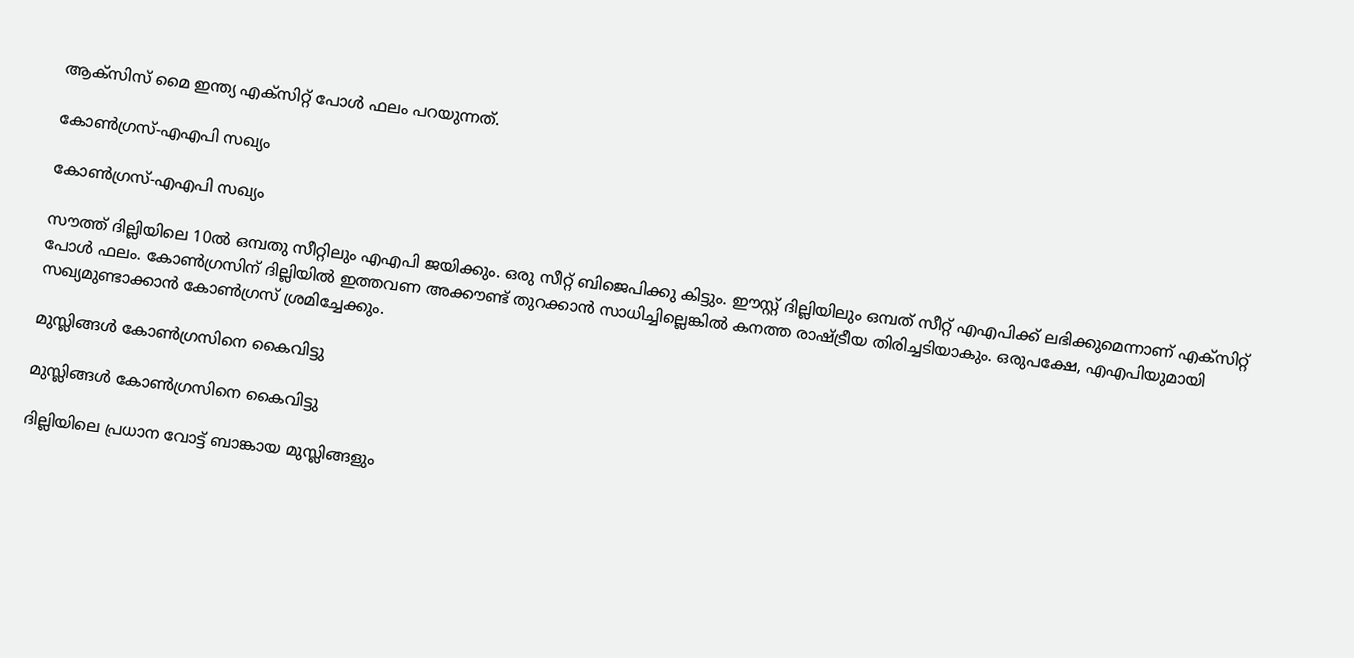ആക്‌സിസ് മൈ ഇന്ത്യ എക്‌സിറ്റ് പോള്‍ ഫലം പറയുന്നത്.

കോണ്‍ഗ്രസ്-എഎപി സഖ്യം

കോണ്‍ഗ്രസ്-എഎപി സഖ്യം

സൗത്ത് ദില്ലിയിലെ 10ല്‍ ഒമ്പതു സീറ്റിലും എഎപി ജയിക്കും. ഒരു സീറ്റ് ബിജെപിക്കു കിട്ടും. ഈസ്റ്റ് ദില്ലിയിലും ഒമ്പത് സീറ്റ് എഎപിക്ക് ലഭിക്കുമെന്നാണ് എക്‌സിറ്റ് പോള്‍ ഫലം. കോണ്‍ഗ്രസിന് ദില്ലിയില്‍ ഇത്തവണ അക്കൗണ്ട് തുറക്കാന്‍ സാധിച്ചില്ലെങ്കില്‍ കനത്ത രാഷ്ട്രീയ തിരിച്ചടിയാകും. ഒരുപക്ഷേ, എഎപിയുമായി സഖ്യമുണ്ടാക്കാന്‍ കോണ്‍ഗ്രസ് ശ്രമിച്ചേക്കും.

മുസ്ലിങ്ങള്‍ കോണ്‍ഗ്രസിനെ കൈവിട്ടു

മുസ്ലിങ്ങള്‍ കോണ്‍ഗ്രസിനെ കൈവിട്ടു

ദില്ലിയിലെ പ്രധാന വോട്ട് ബാങ്കായ മുസ്ലിങ്ങളും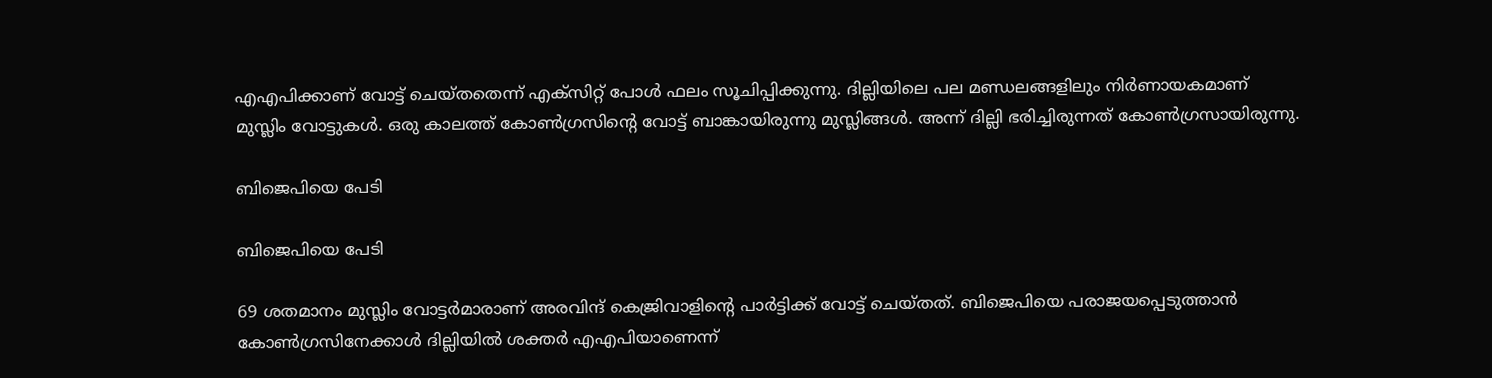എഎപിക്കാണ് വോട്ട് ചെയ്തതെന്ന് എക്‌സിറ്റ് പോള്‍ ഫലം സൂചിപ്പിക്കുന്നു. ദില്ലിയിലെ പല മണ്ഡലങ്ങളിലും നിര്‍ണായകമാണ് മുസ്ലിം വോട്ടുകള്‍. ഒരു കാലത്ത് കോണ്‍ഗ്രസിന്റെ വോട്ട് ബാങ്കായിരുന്നു മുസ്ലിങ്ങള്‍. അന്ന് ദില്ലി ഭരിച്ചിരുന്നത് കോണ്‍ഗ്രസായിരുന്നു.

ബിജെപിയെ പേടി

ബിജെപിയെ പേടി

69 ശതമാനം മുസ്ലിം വോട്ടര്‍മാരാണ് അരവിന്ദ് കെജ്രിവാളിന്റെ പാര്‍ട്ടിക്ക് വോട്ട് ചെയ്തത്. ബിജെപിയെ പരാജയപ്പെടുത്താന്‍ കോണ്‍ഗ്രസിനേക്കാള്‍ ദില്ലിയില്‍ ശക്തര്‍ എഎപിയാണെന്ന്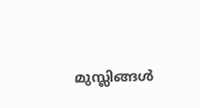മുസ്ലിങ്ങള്‍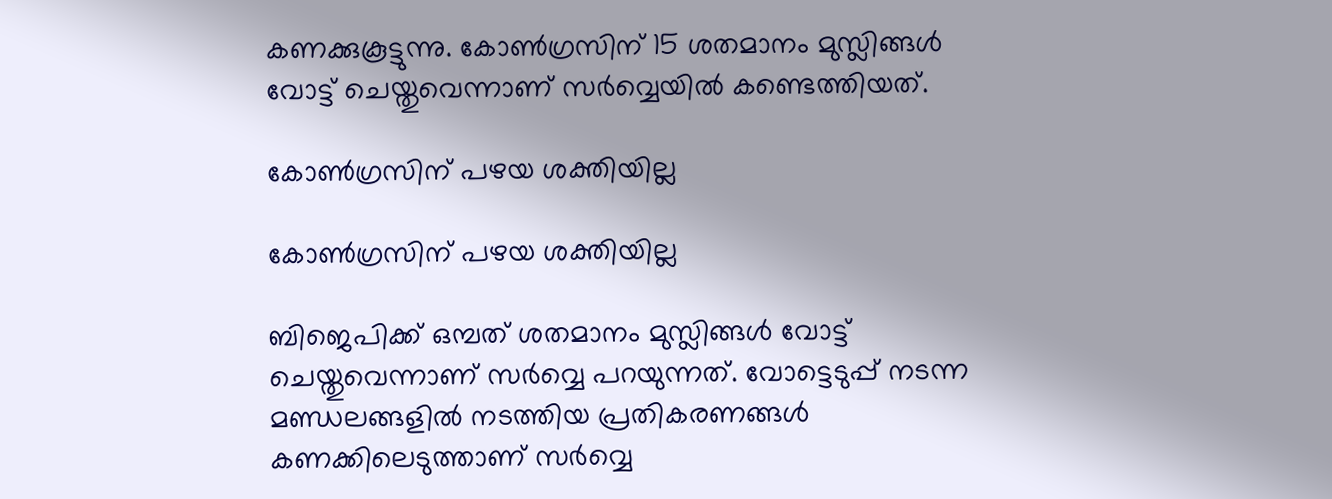കണക്കുകൂട്ടുന്നു. കോണ്‍ഗ്രസിന് 15 ശതമാനം മുസ്ലിങ്ങള്‍ വോട്ട് ചെയ്തുവെന്നാണ് സര്‍വ്വെയില്‍ കണ്ടെത്തിയത്.

കോണ്‍ഗ്രസിന് പഴയ ശക്തിയില്ല

കോണ്‍ഗ്രസിന് പഴയ ശക്തിയില്ല

ബിജെപിക്ക് ഒമ്പത് ശതമാനം മുസ്ലിങ്ങള്‍ വോട്ട് ചെയ്തുവെന്നാണ് സര്‍വ്വെ പറയുന്നത്. വോട്ടെടുപ്പ് നടന്ന മണ്ഡലങ്ങളില്‍ നടത്തിയ പ്രതികരണങ്ങള്‍ കണക്കിലെടുത്താണ് സര്‍വ്വെ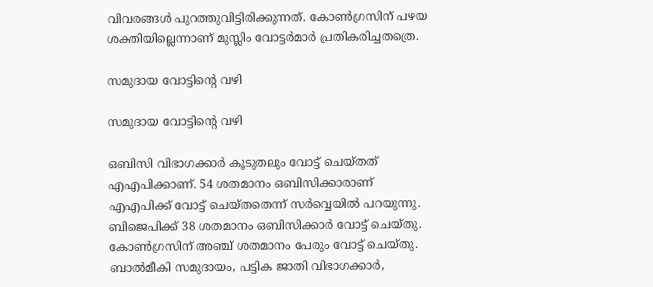വിവരങ്ങള്‍ പുറത്തുവിട്ടിരിക്കുന്നത്. കോണ്‍ഗ്രസിന് പഴയ ശക്തിയില്ലെന്നാണ് മുസ്ലിം വോട്ടര്‍മാര്‍ പ്രതികരിച്ചതത്രെ.

സമുദായ വോട്ടിന്റെ വഴി

സമുദായ വോട്ടിന്റെ വഴി

ഒബിസി വിഭാഗക്കാര്‍ കൂടുതലും വോട്ട് ചെയ്തത് എഎപിക്കാണ്. 54 ശതമാനം ഒബിസിക്കാരാണ് എഎപിക്ക് വോട്ട് ചെയ്തതെന്ന് സര്‍വ്വെയില്‍ പറയുന്നു. ബിജെപിക്ക് 38 ശതമാനം ഒബിസിക്കാര്‍ വോട്ട് ചെയ്തു. കോണ്‍ഗ്രസിന് അഞ്ച് ശതമാനം പേരും വോട്ട് ചെയ്തു. ബാല്‍മീകി സമുദായം, പട്ടിക ജാതി വിഭാഗക്കാര്‍,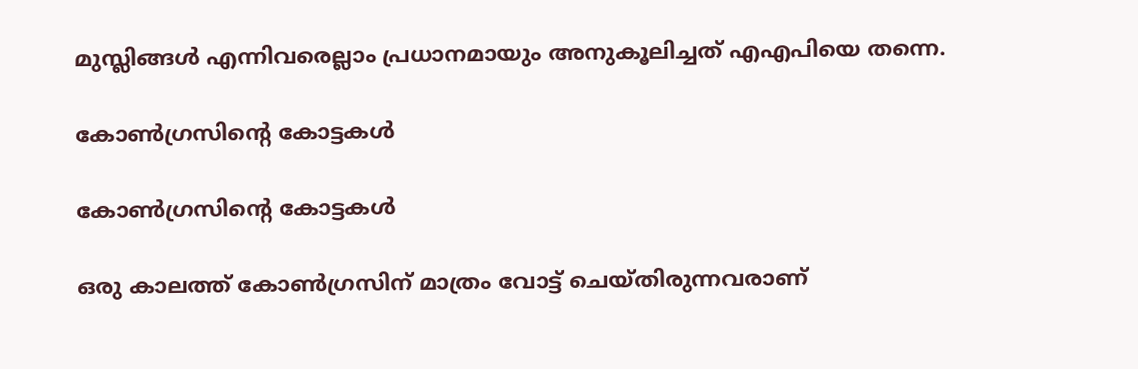മുസ്ലിങ്ങള്‍ എന്നിവരെല്ലാം പ്രധാനമായും അനുകൂലിച്ചത് എഎപിയെ തന്നെ.

കോണ്‍ഗ്രസിന്റെ കോട്ടകള്‍

കോണ്‍ഗ്രസിന്റെ കോട്ടകള്‍

ഒരു കാലത്ത് കോണ്‍ഗ്രസിന് മാത്രം വോട്ട് ചെയ്തിരുന്നവരാണ്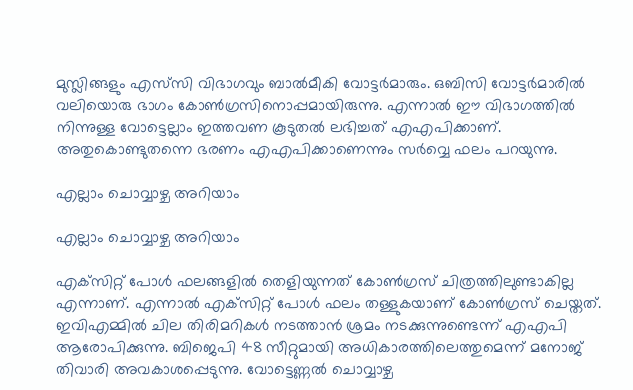മുസ്ലിങ്ങളും എസ്‌സി വിഭാഗവും ബാല്‍മീകി വോട്ടര്‍മാരും. ഒബിസി വോട്ടര്‍മാരില്‍ വലിയൊരു ഭാഗം കോണ്‍ഗ്രസിനൊപ്പമായിരുന്നു. എന്നാല്‍ ഈ വിഭാഗത്തില്‍ നിന്നുള്ള വോട്ടെല്ലാം ഇത്തവണ കൂടുതല്‍ ലഭിച്ചത് എഎപിക്കാണ്. അതുകൊണ്ടുതന്നെ ഭരണം എഎപിക്കാണെന്നും സര്‍വ്വെ ഫലം പറയുന്നു.

എല്ലാം ചൊവ്വാഴ്ച അറിയാം

എല്ലാം ചൊവ്വാഴ്ച അറിയാം

എക്‌സിറ്റ് പോള്‍ ഫലങ്ങളില്‍ തെളിയുന്നത് കോണ്‍ഗ്രസ് ചിത്രത്തിലുണ്ടാകില്ല എന്നാണ്. എന്നാല്‍ എക്‌സിറ്റ് പോള്‍ ഫലം തള്ളുകയാണ് കോണ്‍ഗ്രസ് ചെയ്തത്. ഇവിഎമ്മില്‍ ചില തിരിമറികള്‍ നടത്താന്‍ ശ്രമം നടക്കുന്നുണ്ടെന്ന് എഎപി ആരോപിക്കുന്നു. ബിജെപി 48 സീറ്റുമായി അധികാരത്തിലെത്തുമെന്ന് മനോജ് തിവാരി അവകാശപ്പെടുന്നു. വോട്ടെണ്ണല്‍ ചൊവ്വാഴ്ച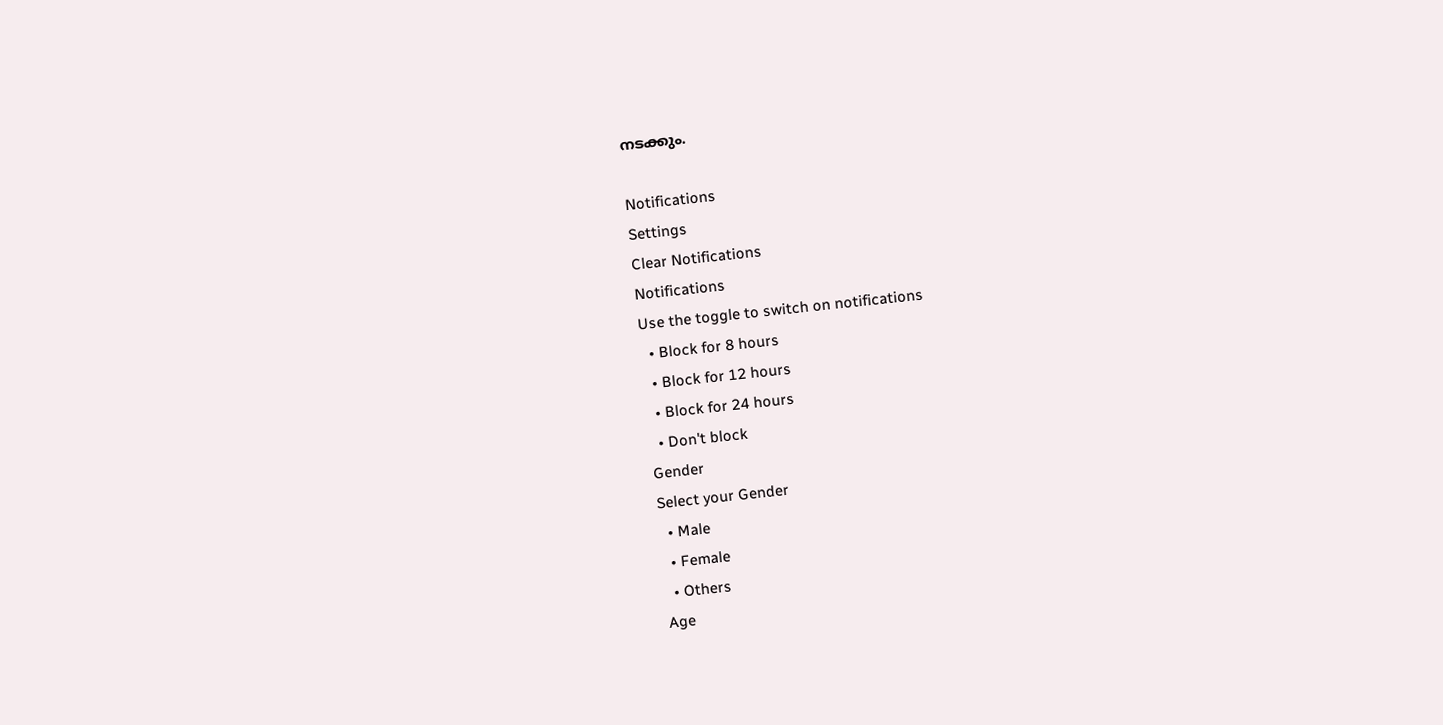നടക്കും.

Notifications
Settings
Clear Notifications
Notifications
Use the toggle to switch on notifications
  • Block for 8 hours
  • Block for 12 hours
  • Block for 24 hours
  • Don't block
Gender
Select your Gender
  • Male
  • Female
  • Others
Age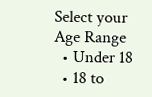Select your Age Range
  • Under 18
  • 18 to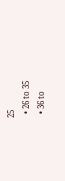25
  • 26 to 35
  • 36 to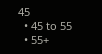45
  • 45 to 55
  • 55+